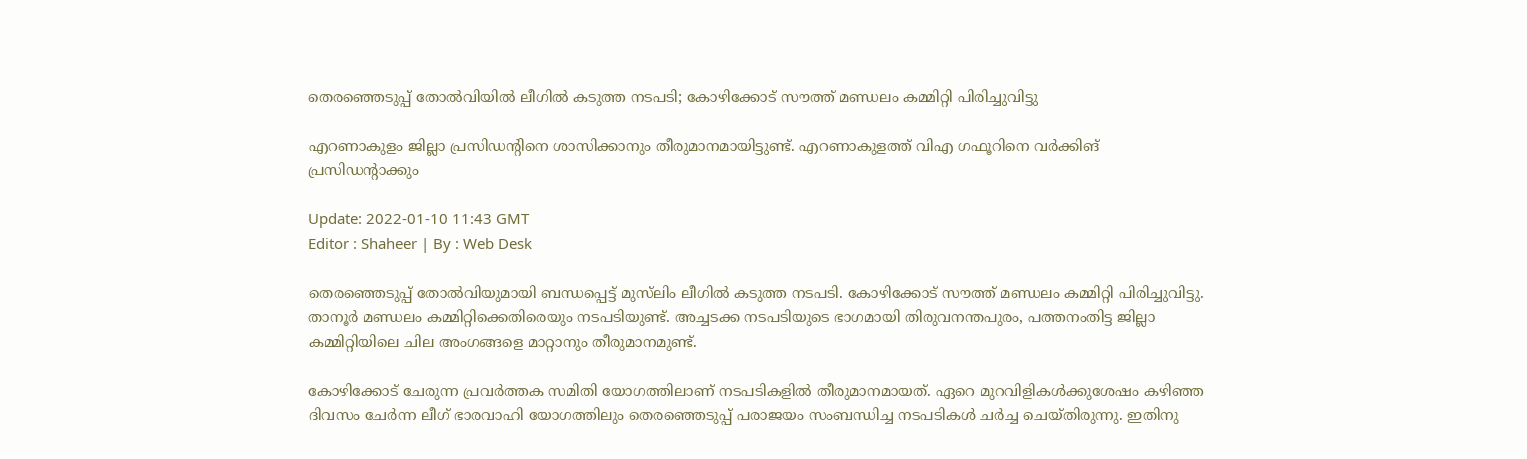തെരഞ്ഞെടുപ്പ് തോൽവിയിൽ ലീഗിൽ കടുത്ത നടപടി; കോഴിക്കോട് സൗത്ത് മണ്ഡലം കമ്മിറ്റി പിരിച്ചുവിട്ടു

എറണാകുളം ജില്ലാ പ്രസിഡന്റിനെ ശാസിക്കാനും തീരുമാനമായിട്ടുണ്ട്. എറണാകുളത്ത് വിഎ ഗഫൂറിനെ വർക്കിങ് പ്രസിഡന്റാക്കും

Update: 2022-01-10 11:43 GMT
Editor : Shaheer | By : Web Desk

തെരഞ്ഞെടുപ്പ് തോൽവിയുമായി ബന്ധപ്പെട്ട് മുസ്‌ലിം ലീഗിൽ കടുത്ത നടപടി. കോഴിക്കോട് സൗത്ത് മണ്ഡലം കമ്മിറ്റി പിരിച്ചുവിട്ടു. താനൂർ മണ്ഡലം കമ്മിറ്റിക്കെതിരെയും നടപടിയുണ്ട്. അച്ചടക്ക നടപടിയുടെ ഭാഗമായി തിരുവനന്തപുരം, പത്തനംതിട്ട ജില്ലാ കമ്മിറ്റിയിലെ ചില അംഗങ്ങളെ മാറ്റാനും തീരുമാനമുണ്ട്.

കോഴിക്കോട് ചേരുന്ന പ്രവർത്തക സമിതി യോഗത്തിലാണ് നടപടികളിൽ തീരുമാനമായത്. ഏറെ മുറവിളികൾക്കുശേഷം കഴിഞ്ഞ ദിവസം ചേർന്ന ലീഗ് ഭാരവാഹി യോഗത്തിലും തെരഞ്ഞെടുപ്പ് പരാജയം സംബന്ധിച്ച നടപടികൾ ചർച്ച ചെയ്തിരുന്നു. ഇതിനു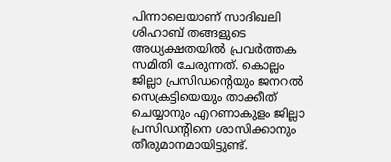പിന്നാലെയാണ് സാദിഖലി ശിഹാബ് തങ്ങളുടെ അധ്യക്ഷതയിൽ പ്രവർത്തക സമിതി ചേരുന്നത്. കൊല്ലം ജില്ലാ പ്രസിഡന്റെയും ജനറൽ സെക്രട്ടിയെയും താക്കീത് ചെയ്യാനും എറണാകുളം ജില്ലാ പ്രസിഡന്റിനെ ശാസിക്കാനും തീരുമാനമായിട്ടുണ്ട്.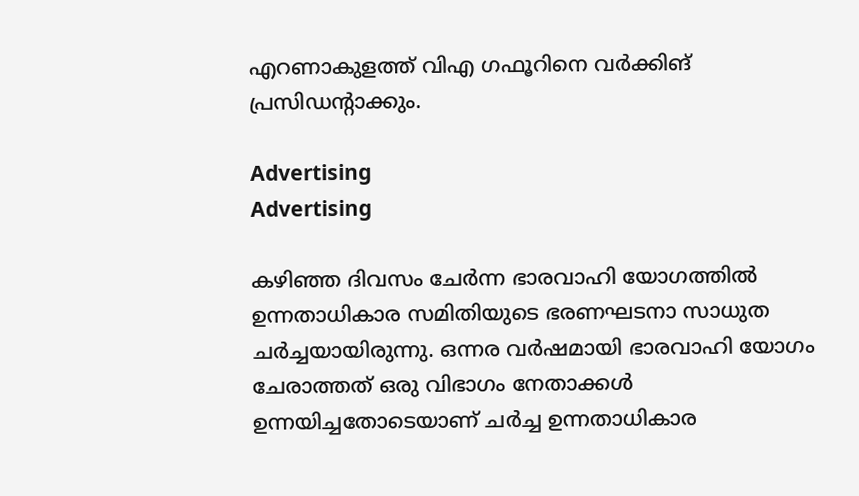എറണാകുളത്ത് വിഎ ഗഫൂറിനെ വർക്കിങ് പ്രസിഡന്റാക്കും.

Advertising
Advertising

കഴിഞ്ഞ ദിവസം ചേർന്ന ഭാരവാഹി യോഗത്തിൽ ഉന്നതാധികാര സമിതിയുടെ ഭരണഘടനാ സാധുത ചർച്ചയായിരുന്നു. ഒന്നര വർഷമായി ഭാരവാഹി യോഗം ചേരാത്തത് ഒരു വിഭാഗം നേതാക്കൾ ഉന്നയിച്ചതോടെയാണ് ചർച്ച ഉന്നതാധികാര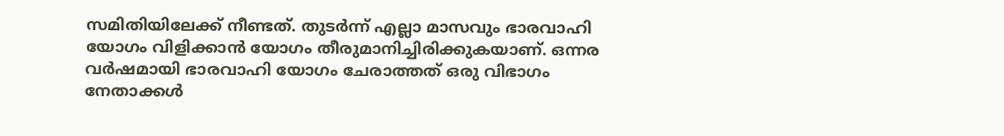സമിതിയിലേക്ക് നീണ്ടത്. തുടർന്ന് എല്ലാ മാസവും ഭാരവാഹി യോഗം വിളിക്കാൻ യോഗം തീരുമാനിച്ചിരിക്കുകയാണ്. ഒന്നര വർഷമായി ഭാരവാഹി യോഗം ചേരാത്തത് ഒരു വിഭാഗം നേതാക്കൾ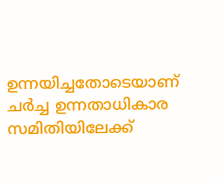ഉന്നയിച്ചതോടെയാണ് ചർച്ച ഉന്നതാധികാര സമിതിയിലേക്ക്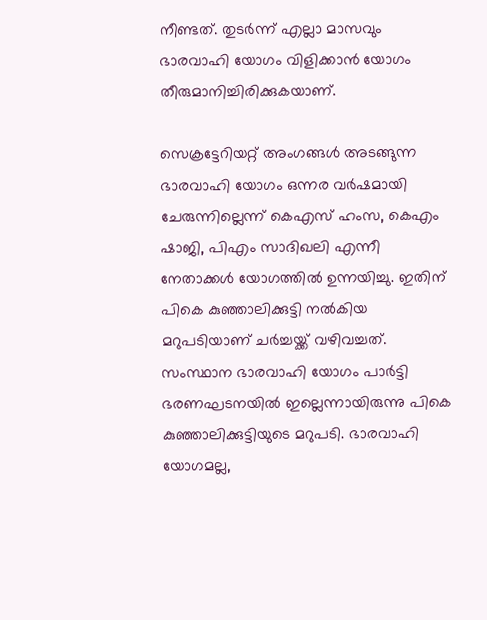നീണ്ടത്. തുടർന്ന് എല്ലാ മാസവും ഭാരവാഹി യോഗം വിളിക്കാൻ യോഗം തീരുമാനിച്ചിരിക്കുകയാണ്.

സെക്രട്ടേറിയറ്റ് അംഗങ്ങൾ അടങ്ങുന്ന ഭാരവാഹി യോഗം ഒന്നര വർഷമായി ചേരുന്നില്ലെന്ന് കെഎസ് ഹംസ, കെഎം ഷാജി, പിഎം സാദിഖലി എന്നീ നേതാക്കൾ യോഗത്തിൽ ഉന്നയിച്ചു. ഇതിന് പികെ കുഞ്ഞാലിക്കുട്ടി നൽകിയ മറുപടിയാണ് ചർച്ചയ്ക്ക് വഴിവച്ചത്. സംസ്ഥാന ഭാരവാഹി യോഗം പാർട്ടി ഭരണഘടനയിൽ ഇല്ലെന്നായിരുന്നു പികെ കുഞ്ഞാലിക്കുട്ടിയുടെ മറുപടി. ഭാരവാഹി യോഗമല്ല,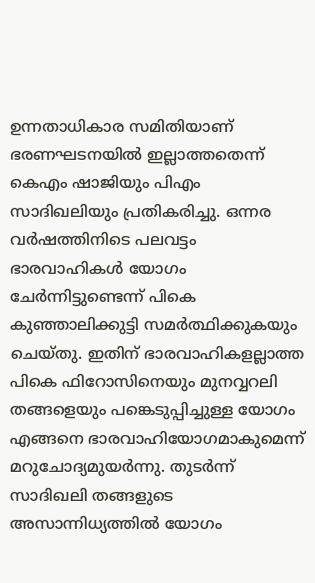ഉന്നതാധികാര സമിതിയാണ് ഭരണഘടനയിൽ ഇല്ലാത്തതെന്ന് കെഎം ഷാജിയും പിഎം സാദിഖലിയും പ്രതികരിച്ചു. ഒന്നര വർഷത്തിനിടെ പലവട്ടം ഭാരവാഹികൾ യോഗം ചേർന്നിട്ടുണ്ടെന്ന് പികെ കുഞ്ഞാലിക്കുട്ടി സമർത്ഥിക്കുകയും ചെയ്തു. ഇതിന് ഭാരവാഹികളല്ലാത്ത പികെ ഫിറോസിനെയും മുനവ്വറലി തങ്ങളെയും പങ്കെടുപ്പിച്ചുള്ള യോഗം എങ്ങനെ ഭാരവാഹിയോഗമാകുമെന്ന് മറുചോദ്യമുയർന്നു. തുടർന്ന് സാദിഖലി തങ്ങളുടെ അസാന്നിധ്യത്തിൽ യോഗം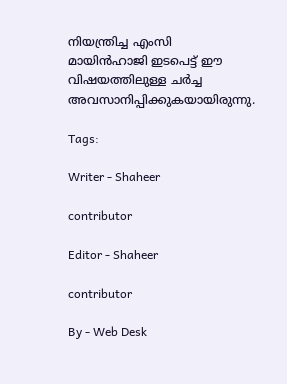നിയന്ത്രിച്ച എംസി മായിൻഹാജി ഇടപെട്ട് ഈ വിഷയത്തിലുള്ള ചർച്ച അവസാനിപ്പിക്കുകയായിരുന്നു.

Tags:

Writer - Shaheer

contributor

Editor - Shaheer

contributor

By - Web Desk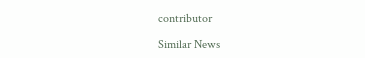contributor

Similar News